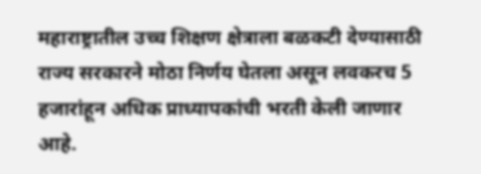महाराष्ट्रातील उच्च शिक्षण क्षेत्राला बळकटी देण्यासाठी राज्य सरकारने मोठा निर्णय घेतला असून लवकरच 5 हजारांहून अधिक प्राध्यापकांची भरती केली जाणार आहे.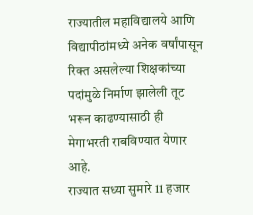राज्यातील महाविद्यालये आणि विद्यापीठांमध्ये अनेक वर्षांपासून रिक्त असलेल्या शिक्षकांच्या पदांमुळे निर्माण झालेली तूट भरून काढण्यासाठी ही मेगाभरती राबविण्यात येणार आहे.
राज्यात सध्या सुमारे 11 हजार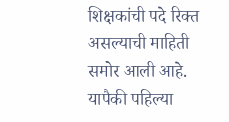शिक्षकांची पदे रिक्त असल्याची माहिती समोर आली आहे. यापैकी पहिल्या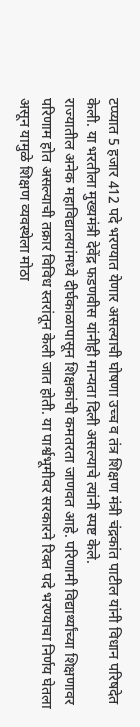टप्प्यात 5 हजार 412 पदे भरण्यात येणार असल्याची घोषणा उच्च व तंत्र शिक्षण मंत्री चंद्रकांत पाटील यांनी विधान परिषदेत केली. या भरतीला मुख्यमंत्री देवेंद्र फडणवीस यांनीही मान्यता दिली असल्याचे त्यांनी स्पष्ट केले.
राज्यातील अनेक महाविद्यालयांमध्ये दीर्घकाळापासून शिक्षकांची कमतरता जाणवत आहे. परिणामी विद्यार्थ्यांच्या शिक्षणावर परिणाम होत असल्याची तक्रार विविध स्तरांतून केली जात होती. या पार्श्वभूमीवर सरकारने रिक्त पदे भरण्याचा निर्णय घेतला असून यामुळे शिक्षण व्यवस्थेला मोठा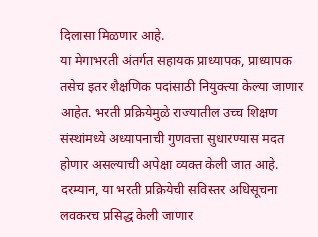दिलासा मिळणार आहे.
या मेगाभरती अंतर्गत सहायक प्राध्यापक, प्राध्यापक तसेच इतर शैक्षणिक पदांसाठी नियुक्त्या केल्या जाणार आहेत. भरती प्रक्रियेमुळे राज्यातील उच्च शिक्षण संस्थांमध्ये अध्यापनाची गुणवत्ता सुधारण्यास मदत होणार असल्याची अपेक्षा व्यक्त केली जात आहे.
दरम्यान, या भरती प्रक्रियेची सविस्तर अधिसूचना लवकरच प्रसिद्ध केली जाणार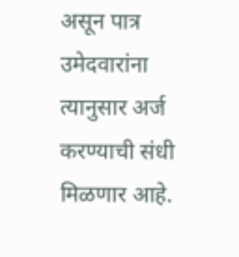असून पात्र उमेदवारांना त्यानुसार अर्ज करण्याची संधी मिळणार आहे.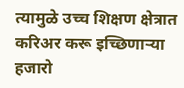त्यामुळे उच्च शिक्षण क्षेत्रात करिअर करू इच्छिणाऱ्या हजारो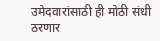उमेदवारांसाठी ही मोठी संधी ठरणार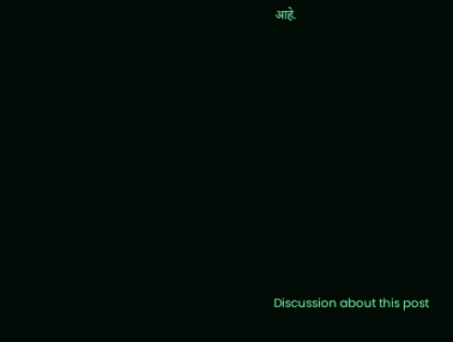आहे.















Discussion about this post